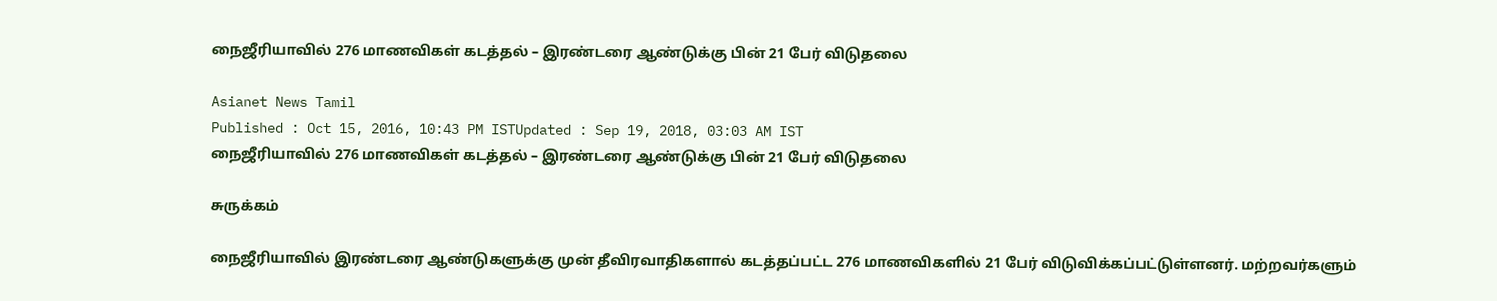நைஜீரியாவில் 276 மாணவிகள் கடத்தல் – இரண்டரை ஆண்டுக்கு பின் 21 பேர் விடுதலை

Asianet News Tamil
Published : Oct 15, 2016, 10:43 PM ISTUpdated : Sep 19, 2018, 03:03 AM IST
நைஜீரியாவில் 276 மாணவிகள் கடத்தல் – இரண்டரை ஆண்டுக்கு பின் 21 பேர் விடுதலை

சுருக்கம்

நைஜீரியாவில் இரண்டரை ஆண்டுகளுக்கு முன் தீவிரவாதிகளால் கடத்தப்பட்ட 276 மாணவிகளில் 21 பேர் விடுவிக்கப்பட்டுள்ளனர். மற்றவர்களும்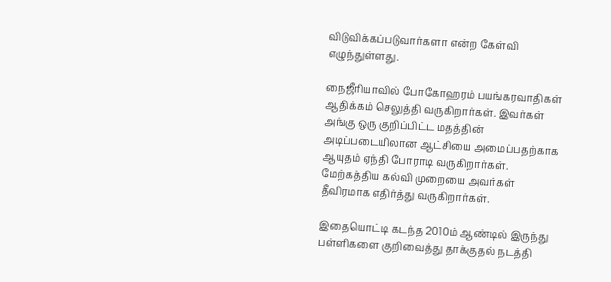விடுவிக்கப்படுவார்களா என்ற கேள்வி எழுந்துள்ளது.

நைஜீரியாவில் போகோஹரம் பயங்கரவாதிகள் ஆதிக்கம் செலுத்தி வருகிறார்கள். இவர்கள் அங்கு ஒரு குறிப்பிட்ட மதத்தின் அடிப்படையிலான ஆட்சியை அமைப்பதற்காக ஆயுதம் ஏந்தி போராடி வருகிறார்கள். மேற்கத்திய கல்வி முறையை அவர்கள் தீவிரமாக எதிர்த்து வருகிறார்கள்.

இதையொட்டி கடந்த 2010ம் ஆண்டில் இருந்து பள்ளிகளை குறிவைத்து தாக்குதல் நடத்தி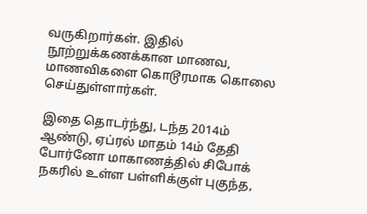வருகிறார்கள். இதில் நூற்றுக்கணக்கான மாணவ, மாணவிகளை கொடூரமாக கொலை செய்துள்ளார்கள்.

இதை தொடர்ந்து, டந்த 2014ம் ஆண்டு, ஏப்ரல் மாதம் 14ம் தேதி போர்னோ மாகாணத்தில் சிபோக் நகரில் உள்ள பள்ளிக்குள் புகுந்த,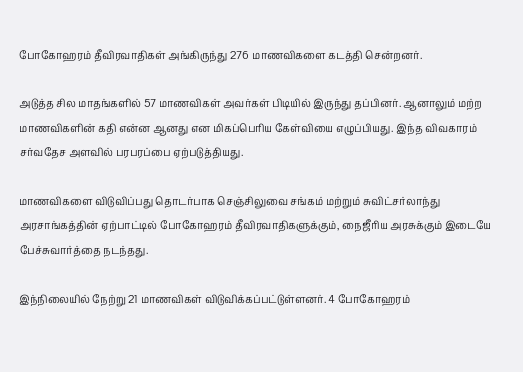போகோஹரம் தீவிரவாதிகள் அங்கிருந்து 276 மாணவிகளை கடத்தி சென்றனர்.

அடுத்த சில மாதங்களில் 57 மாணவிகள் அவர்கள் பிடியில் இருந்து தப்பினர். ஆனாலும் மற்ற மாணவிகளின் கதி என்ன ஆனது என மிகப்பெரிய கேள்வியை எழுப்பியது. இந்த விவகாரம் சர்வதேச அளவில் பரபரப்பை ஏற்படுத்தியது.

மாணவிகளை விடுவிப்பது தொடர்பாக செஞ்சிலுவை சங்கம் மற்றும் சுவிட்சர்லாந்து அரசாங்கத்தின் ஏற்பாட்டில் போகோஹரம் தீவிரவாதிகளுக்கும், நைஜீரிய அரசுக்கும் இடையே பேச்சுவார்த்தை நடந்தது.

இந்நிலையில் நேற்று 21 மாணவிகள் விடுவிக்கப்பட்டுள்ளனர். 4 போகோஹரம்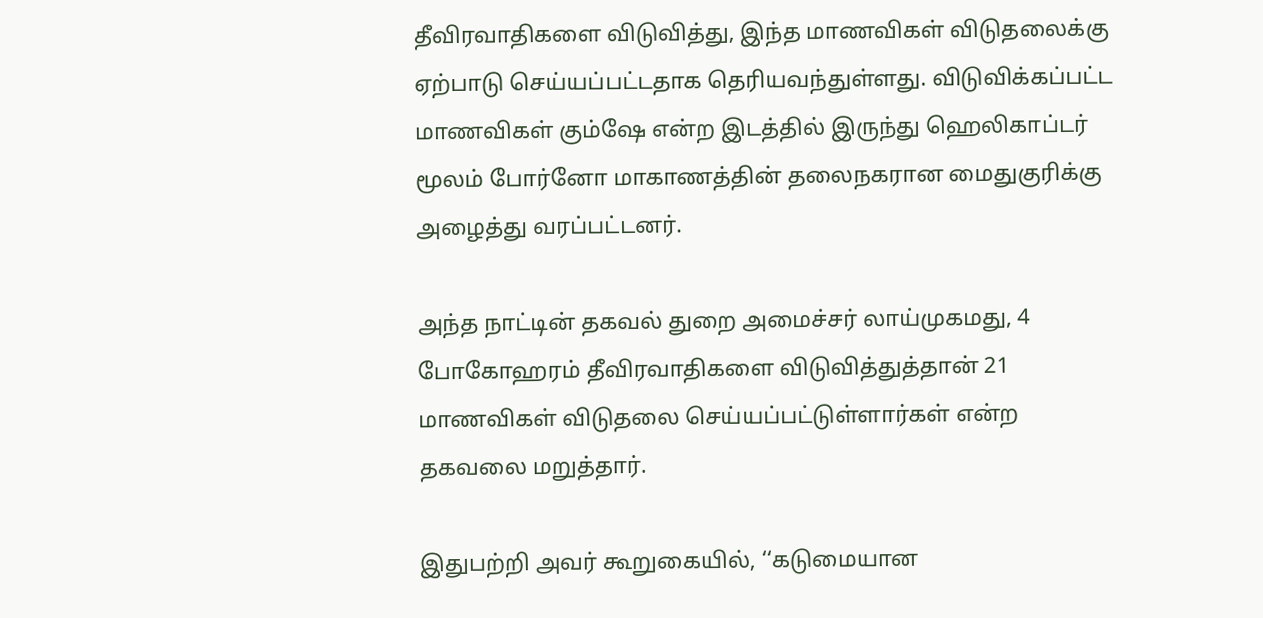தீவிரவாதிகளை விடுவித்து, இந்த மாணவிகள் விடுதலைக்கு ஏற்பாடு செய்யப்பட்டதாக தெரியவந்துள்ளது. விடுவிக்கப்பட்ட மாணவிகள் கும்ஷே என்ற இடத்தில் இருந்து ஹெலிகாப்டர் மூலம் போர்னோ மாகாணத்தின் தலைநகரான மைதுகுரிக்கு அழைத்து வரப்பட்டனர்.

அந்த நாட்டின் தகவல் துறை அமைச்சர் லாய்முகமது, 4 போகோஹரம் தீவிரவாதிகளை விடுவித்துத்தான் 21 மாணவிகள் விடுதலை செய்யப்பட்டுள்ளார்கள் என்ற தகவலை மறுத்தார்.

இதுபற்றி அவர் கூறுகையில், ‘‘கடுமையான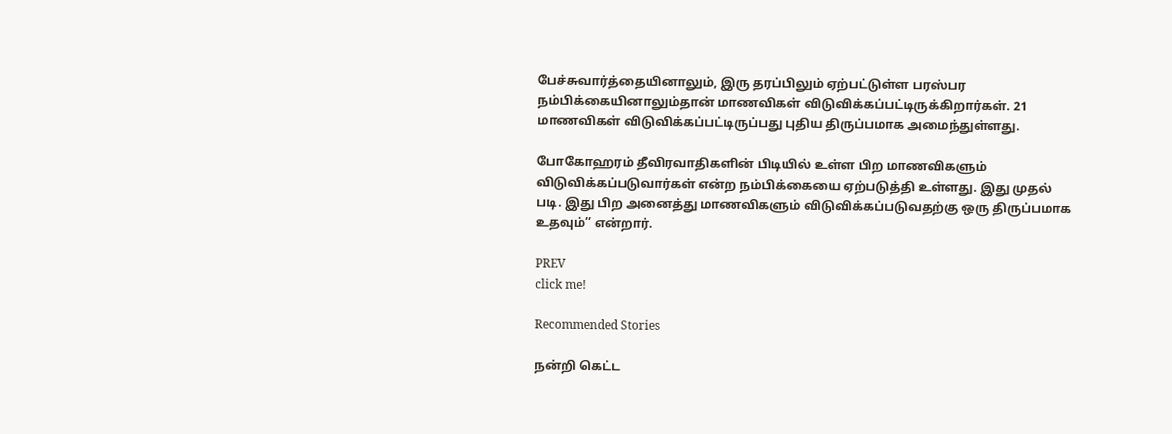பேச்சுவார்த்தையினாலும், இரு தரப்பிலும் ஏற்பட்டுள்ள பரஸ்பர நம்பிக்கையினாலும்தான் மாணவிகள் விடுவிக்கப்பட்டிருக்கிறார்கள். 21 மாணவிகள் விடுவிக்கப்பட்டிருப்பது புதிய திருப்பமாக அமைந்துள்ளது.

போகோஹரம் தீவிரவாதிகளின் பிடியில் உள்ள பிற மாணவிகளும் விடுவிக்கப்படுவார்கள் என்ற நம்பிக்கையை ஏற்படுத்தி உள்ளது. இது முதல் படி. இது பிற அனைத்து மாணவிகளும் விடுவிக்கப்படுவதற்கு ஒரு திருப்பமாக உதவும்’’ என்றார்.

PREV
click me!

Recommended Stories

நன்றி கெட்ட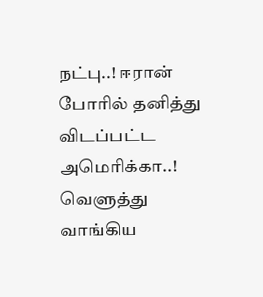நட்பு..! ஈரான் போரில் தனித்து விடப்பட்ட அமெரிக்கா..! வெளுத்து வாங்கிய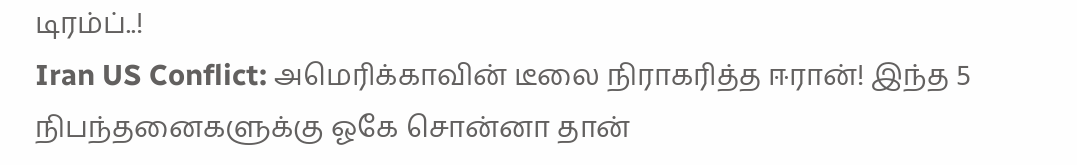டிரம்ப்..!
Iran US Conflict: அமெரிக்காவின் டீலை நிராகரித்த ஈரான்! இந்த 5 நிபந்தனைகளுக்கு ஓகே சொன்னா தான்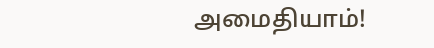அமைதியாம்!